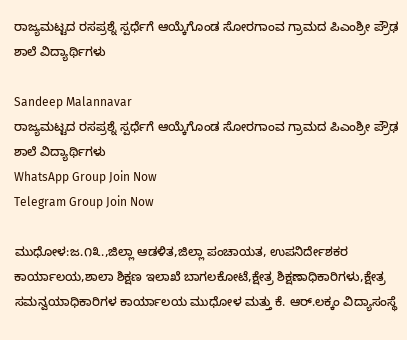ರಾಜ್ಯಮಟ್ಟದ ರಸಪ್ರಶ್ನೆ ಸ್ಪರ್ಧೆಗೆ ಆಯ್ಕೆಗೊಂಡ ಸೋರಗಾಂವ ಗ್ರಾಮದ ಪಿಎಂಶ್ರೀ ಪ್ರೌಢ ಶಾಲೆ ವಿದ್ಯಾರ್ಥಿಗಳು

Sandeep Malannavar
ರಾಜ್ಯಮಟ್ಟದ ರಸಪ್ರಶ್ನೆ ಸ್ಪರ್ಧೆಗೆ ಆಯ್ಕೆಗೊಂಡ ಸೋರಗಾಂವ ಗ್ರಾಮದ ಪಿಎಂಶ್ರೀ ಪ್ರೌಢ ಶಾಲೆ ವಿದ್ಯಾರ್ಥಿಗಳು
WhatsApp Group Join Now
Telegram Group Join Now

ಮುಧೋಳ:ಜ.೧೩.,ಜಿಲ್ಲಾ ಆಡಳಿತ,ಜಿಲ್ಲಾ ಪಂಚಾಯತ, ಉಪನಿರ್ದೇಶಕರ ಕಾರ್ಯಾಲಯ,ಶಾಲಾ ಶಿಕ್ಷಣ ಇಲಾಖೆ ಬಾಗಲಕೋಟೆ,ಕ್ಷೇತ್ರ ಶಿಕ್ಷಣಾಧಿಕಾರಿಗಳು,ಕ್ಷೇತ್ರ ಸಮನ್ವಯಾಧಿಕಾರಿಗಳ ಕಾರ್ಯಾಲಯ ಮುಧೋಳ ಮತ್ತು ಕೆ. ಆರ್.ಲಕ್ಕಂ ವಿದ್ಯಾಸಂಸ್ಥೆ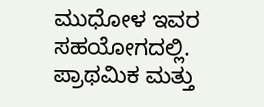ಮುಧೋಳ ಇವರ ಸಹಯೋಗದಲ್ಲಿ.  ಪ್ರಾಥಮಿಕ ಮತ್ತು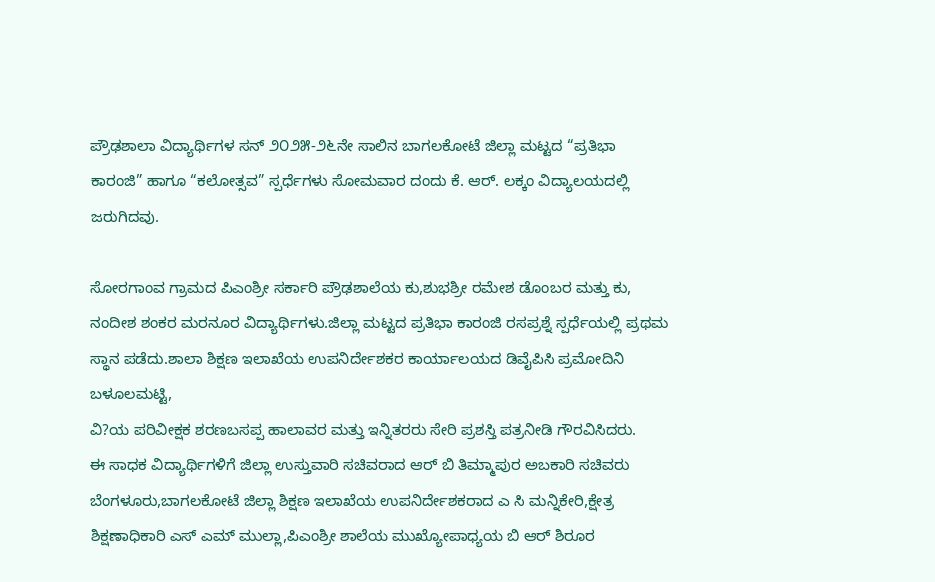ಪ್ರೌಢಶಾಲಾ ವಿದ್ಯಾರ್ಥಿಗಳ ಸನ್ ೨೦೨೫-೨೬ನೇ ಸಾಲಿನ ಬಾಗಲಕೋಟೆ ಜಿಲ್ಲಾ ಮಟ್ಟದ “ಪ್ರತಿಭಾ ಕಾರಂಜಿ” ಹಾಗೂ “ಕಲೋತ್ಸವ” ಸ್ಪರ್ಧೆಗಳು ಸೋಮವಾರ ದಂದು ಕೆ. ಆರ್. ಲಕ್ಕಂ ವಿದ್ಯಾಲಯದಲ್ಲಿ ಜರುಗಿದವು.

ಸೋರಗಾಂವ ಗ್ರಾಮದ ಪಿಎಂಶ್ರೀ ಸರ್ಕಾರಿ ಪ್ರೌಢಶಾಲೆಯ ಕು,ಶುಭಶ್ರೀ ರಮೇಶ ಡೊಂಬರ ಮತ್ತು ಕು, ನಂದೀಶ ಶಂಕರ ಮರನೂರ ವಿದ್ಯಾರ್ಥಿಗಳು.ಜಿಲ್ಲಾ ಮಟ್ಟದ ಪ್ರತಿಭಾ ಕಾರಂಜಿ ರಸಪ್ರಶ್ನೆ ಸ್ಪರ್ಧೆಯಲ್ಲಿ ಪ್ರಥಮ ಸ್ಥಾನ ಪಡೆದು.ಶಾಲಾ ಶಿಕ್ಷಣ ಇಲಾಖೆಯ ಉಪನಿರ್ದೇಶಕರ ಕಾರ್ಯಾಲಯದ ಡಿವೈಪಿಸಿ ಪ್ರಮೋದಿನಿ ಬಳೂಲಮಟ್ಟಿ,
ವಿ?ಯ ಪರಿವೀಕ್ಷಕ ಶರಣಬಸಪ್ಪ ಹಾಲಾವರ ಮತ್ತು ಇನ್ನಿತರರು ಸೇರಿ ಪ್ರಶಸ್ತಿ ಪತ್ರನೀಡಿ ಗೌರವಿಸಿದರು.
ಈ ಸಾಧಕ ವಿದ್ಯಾರ್ಥಿಗಳಿಗೆ ಜಿಲ್ಲಾ ಉಸ್ತುವಾರಿ ಸಚಿವರಾದ ಆರ್ ಬಿ ತಿಮ್ಮಾಪುರ ಅಬಕಾರಿ ಸಚಿವರು ಬೆಂಗಳೂರು,ಬಾಗಲಕೋಟೆ ಜಿಲ್ಲಾ ಶಿಕ್ಷಣ ಇಲಾಖೆಯ ಉಪನಿರ್ದೇಶಕರಾದ ಎ ಸಿ ಮನ್ನಿಕೇರಿ,ಕ್ಷೇತ್ರ ಶಿಕ್ಷಣಾಧಿಕಾರಿ ಎಸ್ ಎಮ್ ಮುಲ್ಲಾ,ಪಿಎಂಶ್ರೀ ಶಾಲೆಯ ಮುಖ್ಯೋಪಾಧ್ಯಯ ಬಿ ಆರ್ ಶಿರೂರ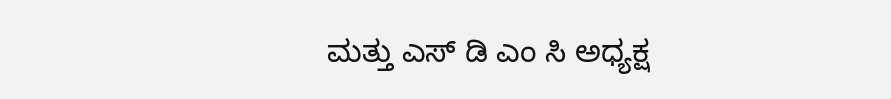ಮತ್ತು ಎಸ್ ಡಿ ಎಂ ಸಿ ಅಧ್ಯಕ್ಷ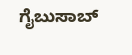ಗೈಬುಸಾಬ್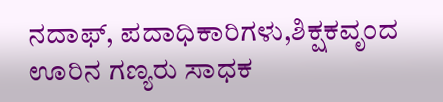ನದಾಫ್, ಪದಾಧಿಕಾರಿಗಳು,ಶಿಕ್ಷಕವೃಂದ ಊರಿನ ಗಣ್ಯರು ಸಾಧಕ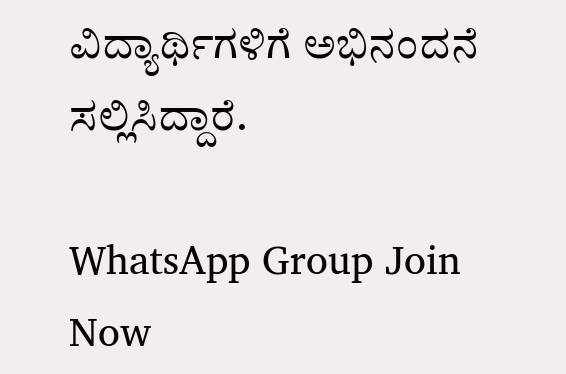ವಿದ್ಯಾರ್ಥಿಗಳಿಗೆ ಅಭಿನಂದನೆ ಸಲ್ಲಿಸಿದ್ದಾರೆ.

WhatsApp Group Join Now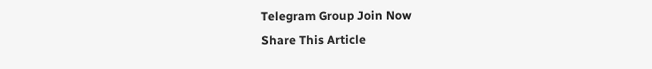Telegram Group Join Now
Share This Article